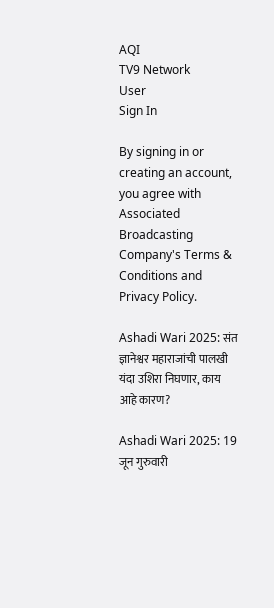AQI
TV9 Network
User
Sign In

By signing in or creating an account, you agree with Associated Broadcasting Company's Terms & Conditions and Privacy Policy.

Ashadi Wari 2025: संत ज्ञानेश्वर महाराजांची पालखी यंदा उशिरा निघणार, काय आहे कारण?

Ashadi Wari 2025: 19 जून गुरुवारी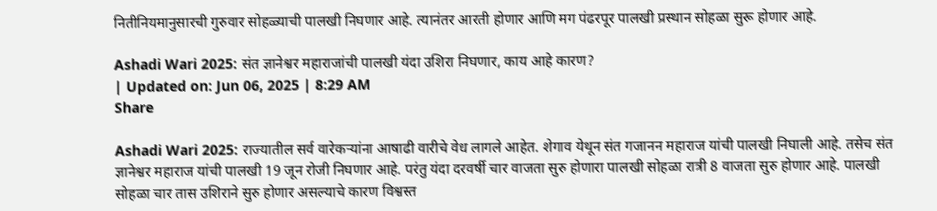नितीनियमानुसारची गुरुवार सोहळ्याची पालखी निघणार आहे. त्यानंतर आरती होणार आणि मग पंढरपूर पालखी प्रस्थान सोहळा सुरू होणार आहे.

Ashadi Wari 2025: संत ज्ञानेश्वर महाराजांची पालखी यंदा उशिरा निघणार, काय आहे कारण?
| Updated on: Jun 06, 2025 | 8:29 AM
Share

Ashadi Wari 2025: राज्यातील सर्व वारेकऱ्यांना आषाढी वारीचे वेध लागले आहेत. शेगाव येथून संत गजानन महाराज यांची पालखी निघाली आहे. तसेच संत ज्ञानेश्वर महाराज यांची पालखी 19 जून रोजी निघणार आहे. परंतु यंदा दरवर्षी चार वाजता सुरु होणारा पालखी सोहळा रात्री 8 वाजता सुरु होणार आहे. पालखी सोहळा चार तास उशिराने सुरु होणार असल्याचे कारण विश्वस्त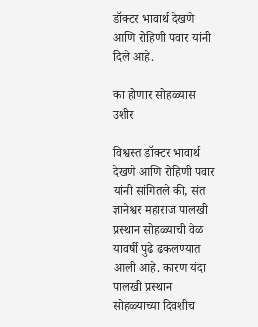डॉक्टर भावार्थ देखणे आणि रोहिणी पवार यांनी दिले आहे.

का होणार सोहळ्यास उशीर

विश्वस्त डॉक्टर भावार्थ देखणे आणि रोहिणी पवार यांनी सांगितले की, संत ज्ञानेश्वर महाराज पालखी प्रस्थान सोहळ्याची वेळ यावर्षी पुढे ढकलण्यात आली आहे. कारण यंदा पालखी प्रस्थान सोहळ्याच्या दिवशीच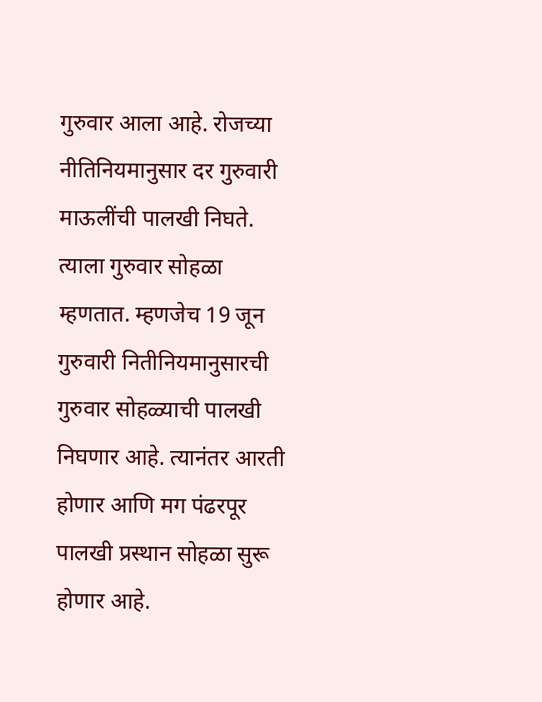गुरुवार आला आहे. रोजच्या नीतिनियमानुसार दर गुरुवारी माऊलींची पालखी निघते. त्याला गुरुवार सोहळा म्हणतात. म्हणजेच 19 जून गुरुवारी नितीनियमानुसारची गुरुवार सोहळ्याची पालखी निघणार आहे. त्यानंतर आरती होणार आणि मग पंढरपूर पालखी प्रस्थान सोहळा सुरू होणार आहे.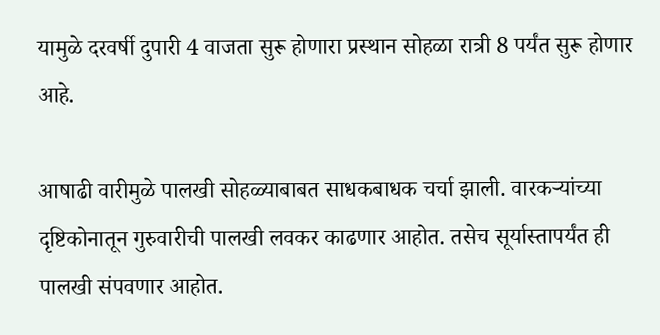यामुळे दरवर्षी दुपारी 4 वाजता सुरू होणारा प्रस्थान सोहळा रात्री 8 पर्यंत सुरू होणार आहे.

आषाढी वारीमुळे पालखी सोहळ्याबाबत साधकबाधक चर्चा झाली. वारकऱ्यांच्या दृष्टिकोनातून गुरुवारीची पालखी लवकर काढणार आहोत. तसेच सूर्यास्तापर्यंत ही पालखी संपवणार आहोत.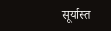सूर्यास्त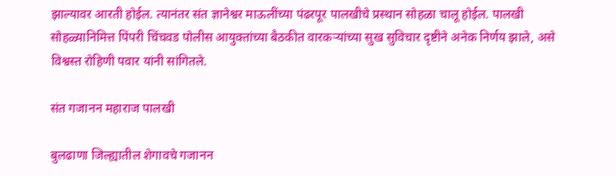झाल्यावर आरती होईल. त्यानंतर संत ज्ञानेश्वर माऊलींच्या पंढरपूर पालखीचे प्रस्थान सोहळा चालू होईल. पालखी सोहळ्यानिमित्त पिंपरी चिंचवड पोलीस आयुक्तांच्या बैठकीत वारकऱ्यांच्या सुख सुविचार दृष्टीने अनेक निर्णय झाले, असे विश्वस्त रोहिणी पवार यांनी सांगितले.

संत गजानन महाराज पालखी

बुलढाणा जिल्ह्यातील शेगावचे गजानन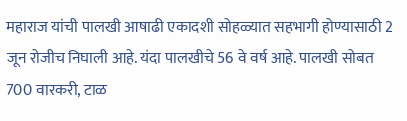महाराज यांची पालखी आषाढी एकादशी सोहळ्यात सहभागी होण्यासाठी 2 जून रोजीच निघाली आहे. यंदा पालखीचे 56 वे वर्ष आहे. पालखी सोबत 700 वारकरी, टाळ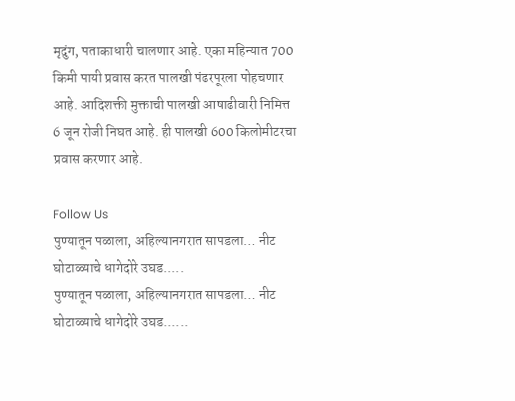मृदुंग, पताकाधारी चालणार आहे. एका महिन्यात 700 किमी पायी प्रवास करत पालखी पंढरपूरला पोहचणार आहे. आदिशक्ती मुक्ताची पालखी आषाढीवारी निमित्त 6 जून रोजी निघत आहे. ही पालखी 600 किलोमीटरचा प्रवास करणार आहे.

Follow Us
पुण्यातून पळाला, अहिल्यानगरात सापडला… नीट घोटाळ्याचे धागेदोरे उघड.....
पुण्यातून पळाला, अहिल्यानगरात सापडला… नीट घोटाळ्याचे धागेदोरे उघड......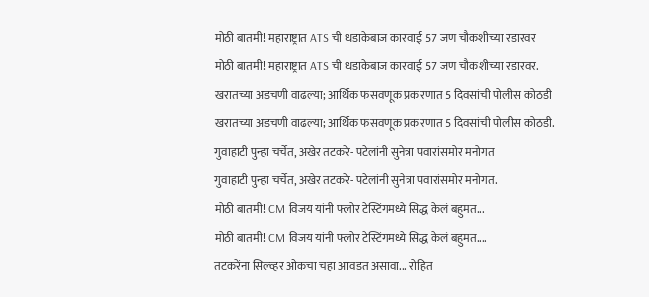मोठी बातमी! महाराष्ट्रात ATS ची धडाकेबाज कारवाई 57 जण चौकशीच्या रडारवर
मोठी बातमी! महाराष्ट्रात ATS ची धडाकेबाज कारवाई 57 जण चौकशीच्या रडारवर.
खरातच्या अडचणी वाढल्या; आर्थिक फसवणूक प्रकरणात 5 दिवसांची पोलीस कोठडी
खरातच्या अडचणी वाढल्या; आर्थिक फसवणूक प्रकरणात 5 दिवसांची पोलीस कोठडी.
गुवाहाटी पुन्हा चर्चेत, अखेर तटकरे- पटेलांनी सुनेत्रा पवारांसमोर मनोगत
गुवाहाटी पुन्हा चर्चेत, अखेर तटकरे- पटेलांनी सुनेत्रा पवारांसमोर मनोगत.
मोठी बातमी! CM विजय यांनी फ्लोर टेस्टिंगमध्ये सिद्ध केलं बहुमत...
मोठी बातमी! CM विजय यांनी फ्लोर टेस्टिंगमध्ये सिद्ध केलं बहुमत....
तटकरेंना सिल्व्हर ओकचा चहा आवडत असावा... रोहित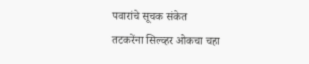पवारांचे सूचक संकेत
तटकरेंना सिल्व्हर ओकचा चहा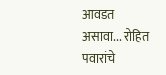आवडत असावा... रोहित पवारांचे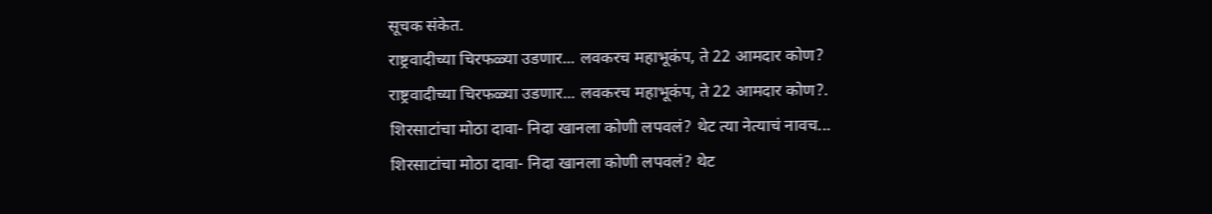सूचक संकेत.
राष्ट्रवादीच्या चिरफळ्या उडणार... लवकरच महाभूकंप, ते 22 आमदार कोण?
राष्ट्रवादीच्या चिरफळ्या उडणार... लवकरच महाभूकंप, ते 22 आमदार कोण?.
शिरसाटांचा मोठा दावा- निदा खानला कोणी लपवलं? थेट त्या नेत्याचं नावच...
शिरसाटांचा मोठा दावा- निदा खानला कोणी लपवलं? थेट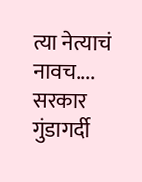त्या नेत्याचं नावच....
सरकार गुंडागर्दी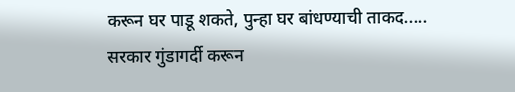करून घर पाडू शकते, पुन्हा घर बांधण्याची ताकद.....
सरकार गुंडागर्दी करून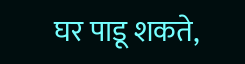घर पाडू शकते,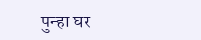पुन्हा घर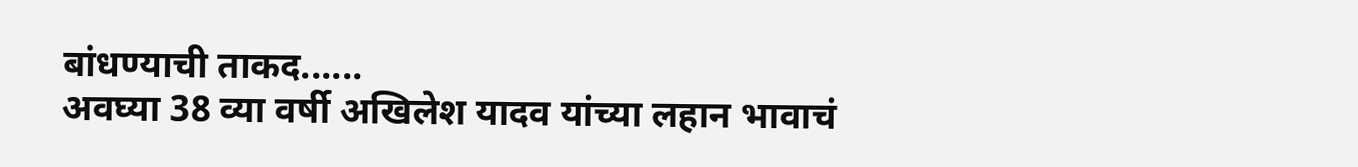बांधण्याची ताकद......
अवघ्या 38 व्या वर्षी अखिलेश यादव यांच्या लहान भावाचं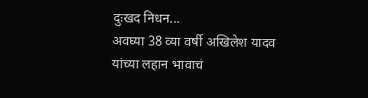दुःखद निधन...
अवघ्या 38 व्या वर्षी अखिलेश यादव यांच्या लहान भावाचं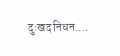दुःखद निधन....